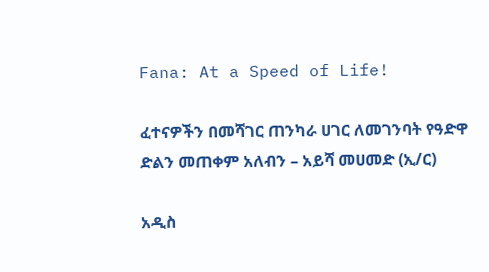Fana: At a Speed of Life!

ፈተናዎችን በመሻገር ጠንካራ ሀገር ለመገንባት የዓድዋ ድልን መጠቀም አለብን – አይሻ መሀመድ (ኢ/ር)

አዲስ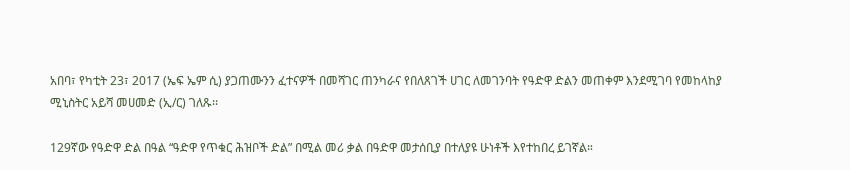አበባ፣ የካቲት 23፣ 2017 (ኤፍ ኤም ሲ) ያጋጠሙንን ፈተናዎች በመሻገር ጠንካራና የበለጸገች ሀገር ለመገንባት የዓድዋ ድልን መጠቀም እንደሚገባ የመከላከያ ሚኒስትር አይሻ መሀመድ (ኢ/ር) ገለጹ፡፡

129ኛው የዓድዋ ድል በዓል “ዓድዋ የጥቁር ሕዝቦች ድል” በሚል መሪ ቃል በዓድዋ መታሰቢያ በተለያዩ ሁነቶች እየተከበረ ይገኛል።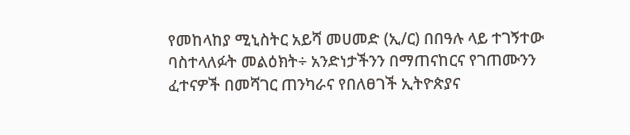የመከላከያ ሚኒስትር አይሻ መሀመድ (ኢ/ር) በበዓሉ ላይ ተገኝተው ባስተላለፉት መልዕክት÷ አንድነታችንን በማጠናከርና የገጠሙንን ፈተናዎች በመሻገር ጠንካራና የበለፀገች ኢትዮጵያና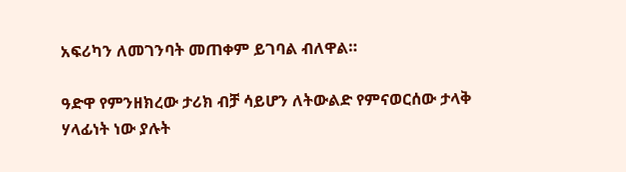አፍሪካን ለመገንባት መጠቀም ይገባል ብለዋል።

ዓድዋ የምንዘክረው ታሪክ ብቻ ሳይሆን ለትውልድ የምናወርሰው ታላቅ ሃላፊነት ነው ያሉት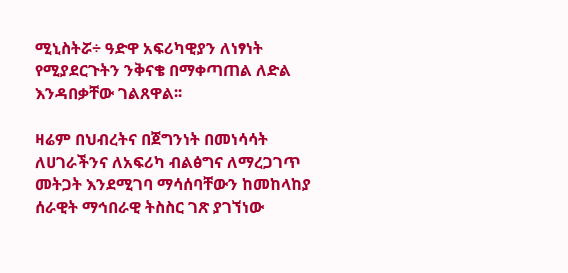ሚኒስትሯ÷ ዓድዋ አፍሪካዊያን ለነፃነት የሚያደርጉትን ንቅናቄ በማቀጣጠል ለድል እንዳበቃቸው ገልጸዋል፡፡

ዛሬም በህብረትና በጀግንነት በመነሳሳት ለሀገራችንና ለአፍሪካ ብልፅግና ለማረጋገጥ መትጋት እንደሚገባ ማሳሰባቸውን ከመከላከያ ሰራዊት ማኅበራዊ ትስስር ገጽ ያገኘነው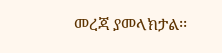መረጃ ያመላክታል፡፡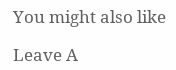You might also like

Leave A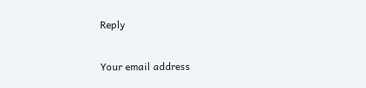Reply

Your email address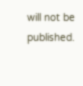will not be published.